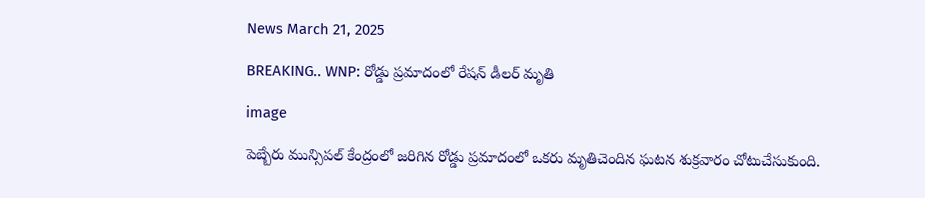News March 21, 2025

BREAKING.. WNP: రోడ్డు ప్రమాదంలో రేషన్ డీలర్ మృతి

image

పెబ్బేరు మున్సిపల్ కేంద్రంలో జరిగిన రోడ్డు ప్రమాదంలో ఒకరు మృతిచెందిన ఘటన శుక్రవారం చోటుచేసుకుంది.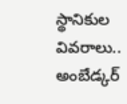స్థానికుల వివరాలు.. అంబేడ్కర్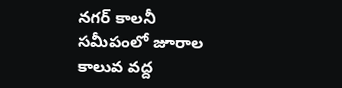నగర్ కాలనీ సమీపంలో జూరాల కాలువ వద్ద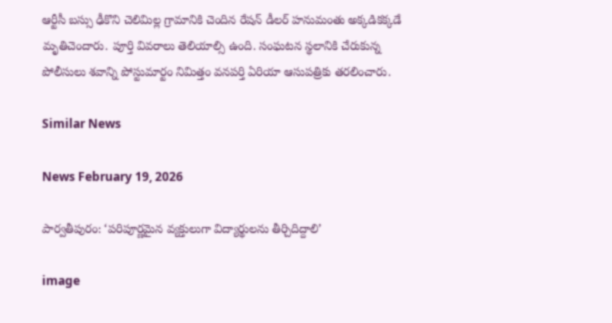ఆర్టీసీ బస్సు ఢీకొని చెలిమిల్ల గ్రామానికి చెందిన రేషన్ డీలర్ హనుమంతు అక్కడికక్కడే మృతిచెందారు. పూర్తి వివరాలు తెలియాల్సి ఉంది. సంఘటన స్థలానికి చేరుకున్న పోలీసులు శవాన్ని పోస్టుమార్టం నిమిత్తం వనపర్తి ఏరియా ఆసుపత్రికు తరలించారు.

Similar News

News February 19, 2026

పార్వతీపురం: ‘పరిపూర్ణమైన వ్యక్తులుగా విద్యార్థులను తీర్చిదిద్దాలి’

image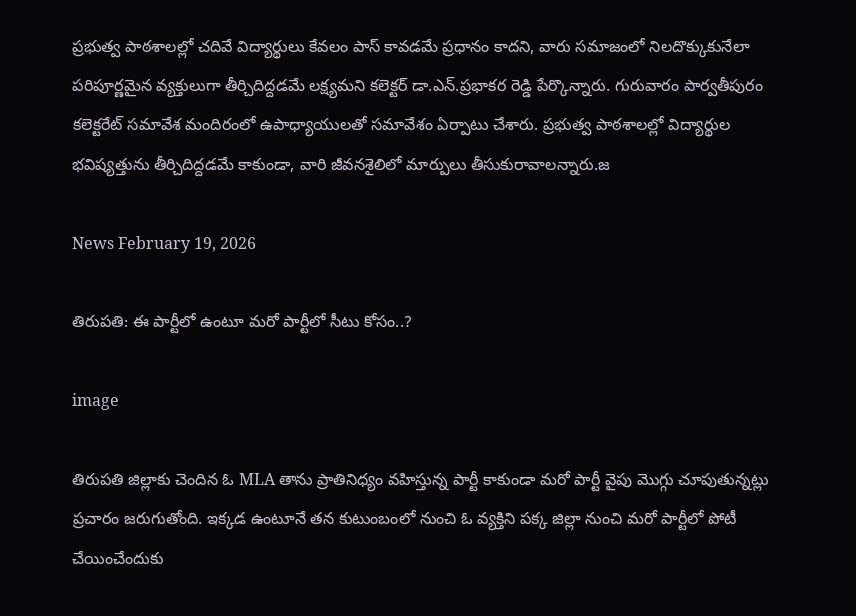ప్రభుత్వ పాఠశాలల్లో చదివే విద్యార్థులు కేవలం పాస్ కావడమే ప్రధానం కాదని, వారు సమాజంలో నిలదొక్కుకునేలా పరిపూర్ణమైన వ్యక్తులుగా తీర్చిదిద్దడమే లక్ష్యమని కలెక్టర్ డా.ఎన్.ప్రభాకర రెడ్డి పేర్కొన్నారు. గురువారం పార్వతీపురం కలెక్టరేట్ సమావేశ మందిరంలో ఉపాధ్యాయులతో సమావేశం ఏర్పాటు చేశారు. ప్రభుత్వ పాఠశాలల్లో విద్యార్థుల భవిష్యత్తును తీర్చిదిద్దడమే కాకుండా, వారి జీవనశైలిలో మార్పులు తీసుకురావాలన్నారు.జ

News February 19, 2026

తిరుపతి: ఈ పార్టీలో ఉంటూ మరో పార్టీలో సీటు కోసం..?

image

తిరుపతి జిల్లాకు చెందిన ఓ MLA తాను ప్రాతినిధ్యం వహిస్తున్న పార్టీ కాకుండా మరో పార్టీ వైపు మొగ్గు చూపుతున్నట్లు ప్రచారం జరుగుతోంది. ఇక్కడ ఉంటూనే తన కుటుంబంలో నుంచి ఓ వ్యక్తిని పక్క జిల్లా నుంచి మరో పార్టీలో పోటీ చేయించేందుకు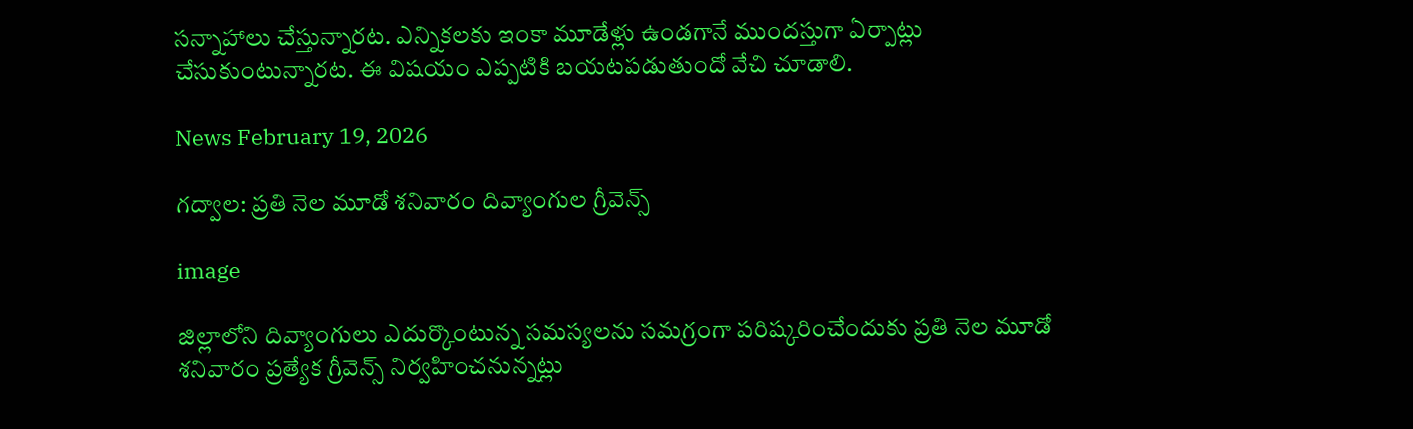సన్నాహాలు చేస్తున్నారట. ఎన్నికలకు ఇంకా మూడేళ్లు ఉండగానే ముందస్తుగా ఏర్పాట్లు చేసుకుంటున్నారట. ఈ విషయం ఎప్పటికి బయటపడుతుందో వేచి చూడాలి.

News February 19, 2026

గద్వాల: ప్రతి నెల మూడో శనివారం దివ్యాంగుల గ్రీవెన్స్

image

జిల్లాలోని దివ్యాంగులు ఎదుర్కొంటున్న సమస్యలను సమగ్రంగా పరిష్కరించేందుకు ప్రతి నెల మూడో శనివారం ప్రత్యేక గ్రీవెన్స్ నిర్వహించనున్నట్లు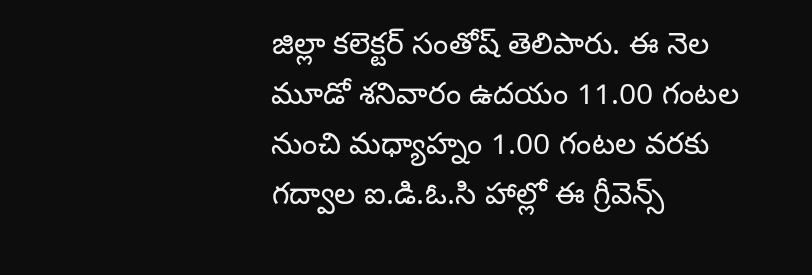జిల్లా కలెక్టర్ సంతోష్ తెలిపారు. ఈ నెల మూడో శనివారం ఉదయం 11.00 గంటల నుంచి మధ్యాహ్నం 1.00 గంటల వరకు గద్వాల ఐ.డి.ఓ.సి హాల్లో ఈ గ్రీవెన్స్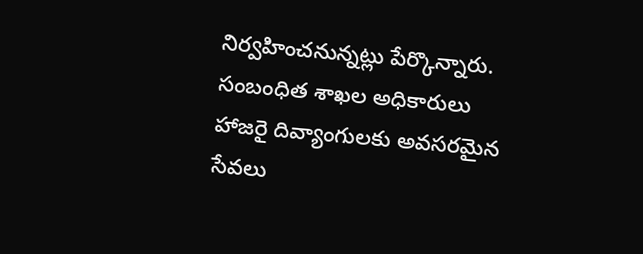నిర్వహించనున్నట్లు పేర్కొన్నారు. సంబంధిత శాఖల అధికారులు హాజరై దివ్యాంగులకు అవసరమైన సేవలు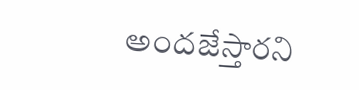అందజేస్తారని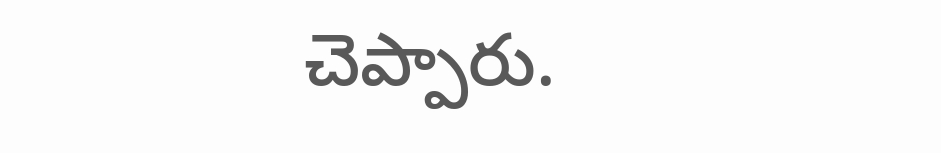చెప్పారు.